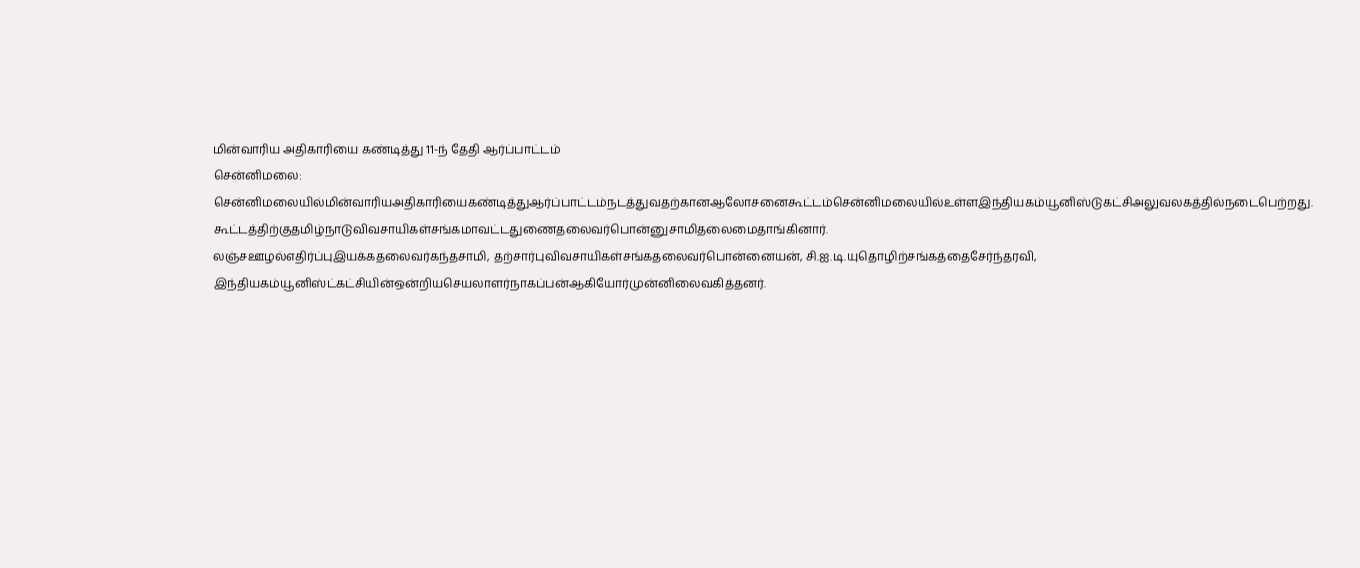மின்வாரிய அதிகாரியை கண்டித்து 11-ந் தேதி ஆர்ப்பாட்டம்
சென்னிமலை:
சென்னிமலையில்மின்வாரியஅதிகாரியைகண்டித்துஆர்ப்பாட்டம்நடத்துவதற்கானஆலோசனைகூட்டம்சென்னிமலையில்உள்ளஇந்தியகம்யூனிஸ்டுகட்சிஅலுவலகத்தில்நடைபெற்றது.
கூட்டத்திற்குதமிழ்நாடுவிவசாயிகள்சங்கமாவட்டதுணைதலைவர்பொன்னுசாமிதலைமைதாங்கினார்.
லஞ்சஊழல்எதிர்ப்புஇயக்கதலைவர்கந்தசாமி, தற்சார்புவிவசாயிகள்சங்கதலைவர்பொன்னையன், சி.ஐ.டி.யுதொழிற்சங்கத்தைசேர்ந்தரவி, இந்தியகம்யூனிஸ்ட்கட்சியின்ஒன்றியசெயலாளர்நாகப்பன்ஆகியோர்முன்னிலைவகித்தனர்.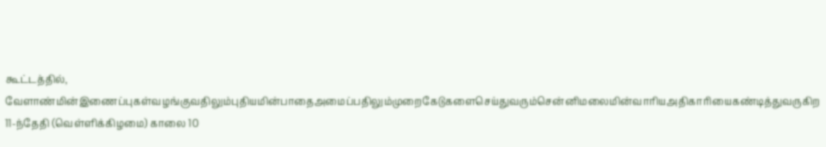கூட்டத்தில், வேளாண்மின்இணைப்புகள்வழங்குவதிலும்புதியமின்பாதைஅமைப்பதிலும்முறைகேடுகளைசெய்துவரும்சென்னிமலைமின்வாரியஅதிகாரியைகண்டித்துவருகிற 11-ந்தேதி (வெள்ளிக்கிழமை) காலை 10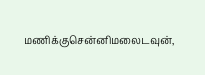மணிக்குசென்னிமலைடவுன்,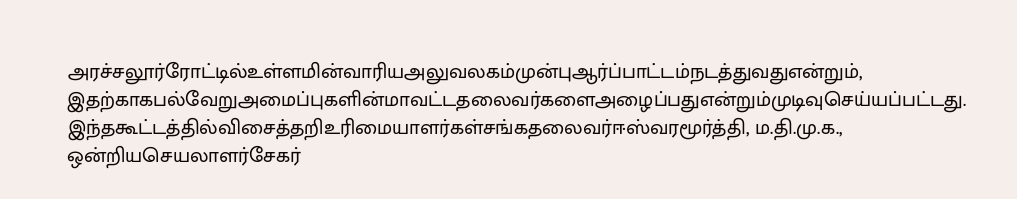அரச்சலூர்ரோட்டில்உள்ளமின்வாரியஅலுவலகம்முன்புஆர்ப்பாட்டம்நடத்துவதுஎன்றும், இதற்காகபல்வேறுஅமைப்புகளின்மாவட்டதலைவர்களைஅழைப்பதுஎன்றும்முடிவுசெய்யப்பட்டது.
இந்தகூட்டத்தில்விசைத்தறிஉரிமையாளர்கள்சங்கதலைவர்ஈஸ்வரமூர்த்தி, ம.தி.மு.க., ஒன்றியசெயலாளர்சேகர்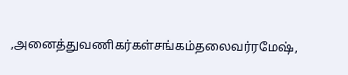,அனைத்துவணிகர்கள்சங்கம்தலைவர்ரமேஷ்,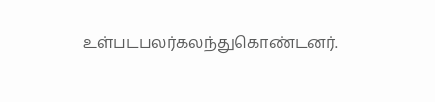உள்படபலர்கலந்துகொண்டனர்.